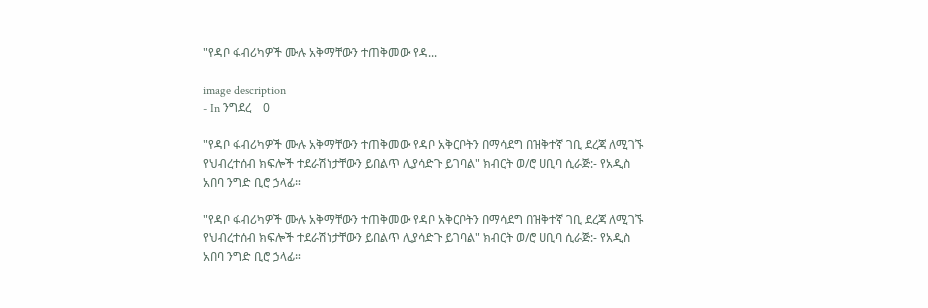"የዳቦ ፋብሪካዎች ሙሉ አቅማቸውን ተጠቅመው የዳ...

image description
- In ንግደረ    0

"የዳቦ ፋብሪካዎች ሙሉ አቅማቸውን ተጠቅመው የዳቦ አቅርቦትን በማሳደግ በዝቅተኛ ገቢ ደረጃ ለሚገኙ የህብረተሰብ ክፍሎች ተደራሽነታቸውን ይበልጥ ሊያሳድጉ ይገባል" ክብርት ወ/ሮ ሀቢባ ሲራጅ:- የአዲስ አበባ ንግድ ቢሮ ኃላፊ።

"የዳቦ ፋብሪካዎች ሙሉ አቅማቸውን ተጠቅመው የዳቦ አቅርቦትን በማሳደግ በዝቅተኛ ገቢ ደረጃ ለሚገኙ የህብረተሰብ ክፍሎች ተደራሽነታቸውን ይበልጥ ሊያሳድጉ ይገባል" ክብርት ወ/ሮ ሀቢባ ሲራጅ:- የአዲስ አበባ ንግድ ቢሮ ኃላፊ።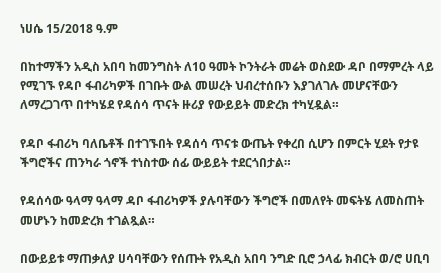ነሀሴ 15/2018 ዓ.ም

በከተማችን አዲስ አበባ ከመንግስት ለ10 ዓመት ኮንትራት መሬት ወስደው ዳቦ በማምረት ላይ የሚገኙ የዳቦ ፋብሪካዎች በገቡት ውል መሠረት ህብረተሰቡን እያገለገሉ መሆናቸውን ለማረጋገጥ በተካሄደ የዳሰሳ ጥናት ዙሪያ የውይይት መድረክ ተካሂዷል።

የዳቦ ፋብሪካ ባለቤቶች በተገኙበት የዳሰሳ ጥናቱ ውጤት የቀረበ ሲሆን በምርት ሂደት የታዩ ችግሮችና ጠንካራ ጎኖች ተነስተው ሰፊ ውይይት ተደርጎበታል።

የዳሰሳው ዓላማ ዓላማ ዳቦ ፋብሪካዎች ያሉባቸውን ችግሮች በመለየት መፍትሄ ለመስጠት መሆኑን ከመድረክ ተገልጿል።

በውይይቱ ማጠቃለያ ሀሳባቸውን የሰጡት የአዲስ አበባ ንግድ ቢሮ ኃላፊ ክብርት ወ/ሮ ሀቢባ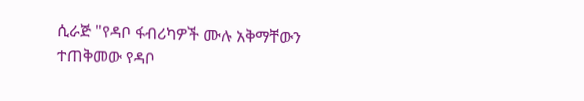ሲራጅ "የዳቦ ፋብሪካዎች ሙሉ አቅማቸውን ተጠቅመው የዳቦ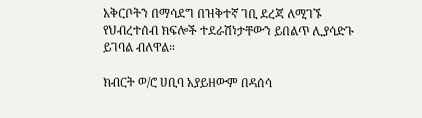አቅርቦትን በማሳደግ በዝቅተኛ ገቢ ደረጃ ለሚገኙ የህብረተሰብ ክፍሎች ተደራሽነታቸውን ይበልጥ ሊያሳድጉ ይገባል ብለዋል።

ክብርት ወ/ሮ ሀቢባ አያይዘውም በዳሰሳ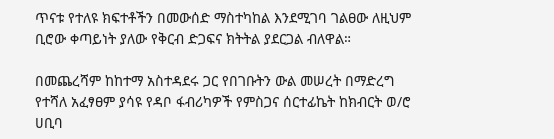ጥናቱ የተለዩ ክፍተቶችን በመውሰድ ማስተካከል እንደሚገባ ገልፀው ለዚህም ቢሮው ቀጣይነት ያለው የቅርብ ድጋፍና ክትትል ያደርጋል ብለዋል።

በመጨረሻም ከከተማ አስተዳደሩ ጋር የበገቡትን ውል መሠረት በማድረግ የተሻለ አፈፃፀም ያሳዩ የዳቦ ፋብሪካዎች የምስጋና ሰርተፊኬት ከክብርት ወ/ሮ ሀቢባ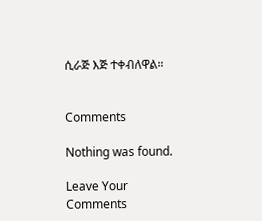ሲራጅ እጅ ተቀብለዋል።


Comments

Nothing was found.

Leave Your Comments